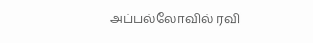அப்பல்லோவில் ரவி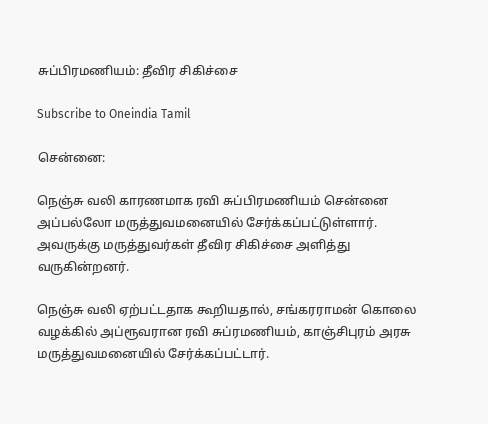சுப்பிரமணியம்: தீவிர சிகிச்சை

Subscribe to Oneindia Tamil

சென்னை:

நெஞ்சு வலி காரணமாக ரவி சுப்பிரமணியம் சென்னை அப்பல்லோ மருத்துவமனையில் சேர்க்கப்பட்டுள்ளார். அவருக்கு மருத்துவர்கள் தீவிர சிகிச்சை அளித்து வருகின்றனர்.

நெஞ்சு வலி ஏற்பட்டதாக கூறியதால், சங்கரராமன் கொலை வழக்கில் அப்ரூவரான ரவி சுப்ரமணியம், காஞ்சிபுரம் அரசு மருத்துவமனையில் சேர்க்கப்பட்டார்.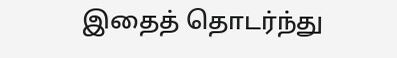இதைத் தொடர்ந்து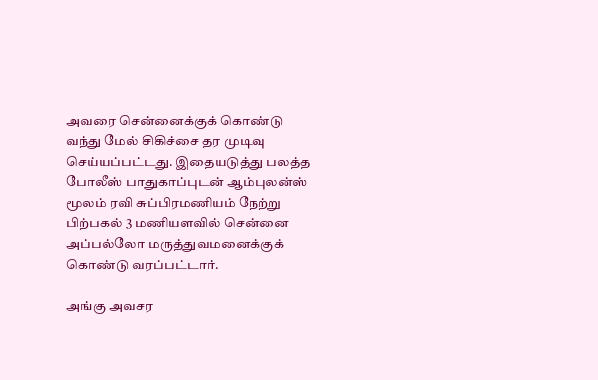அவரை சென்னைக்குக் கொண்டு வந்து மேல் சிகிச்சை தர முடிவு செய்யப்பட்டது. இதையடுத்து பலத்த போலீஸ் பாதுகாப்புடன் ஆம்புலன்ஸ் மூலம் ரவி சுப்பிரமணியம் நேற்று பிற்பகல் 3 மணியளவில் சென்னை அப்பல்லோ மருத்துவமனைக்குக் கொண்டு வரப்பட்டார்.

அங்கு அவசர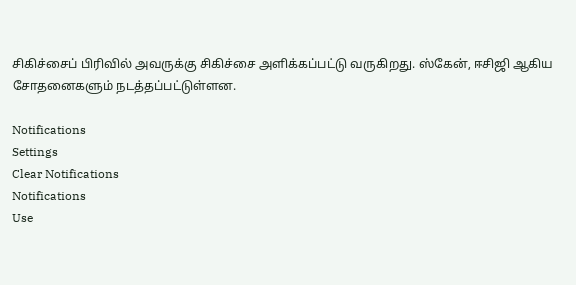சிகிச்சைப் பிரிவில் அவருக்கு சிகிச்சை அளிக்கப்பட்டு வருகிறது. ஸ்கேன், ஈசிஜி ஆகிய சோதனைகளும் நடத்தப்பட்டுள்ளன.

Notifications
Settings
Clear Notifications
Notifications
Use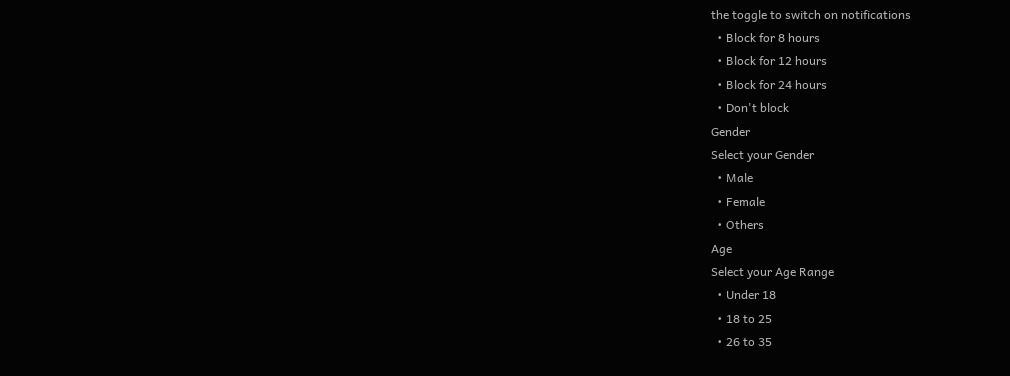the toggle to switch on notifications
  • Block for 8 hours
  • Block for 12 hours
  • Block for 24 hours
  • Don't block
Gender
Select your Gender
  • Male
  • Female
  • Others
Age
Select your Age Range
  • Under 18
  • 18 to 25
  • 26 to 35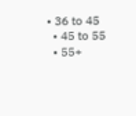• 36 to 45
  • 45 to 55
  • 55+